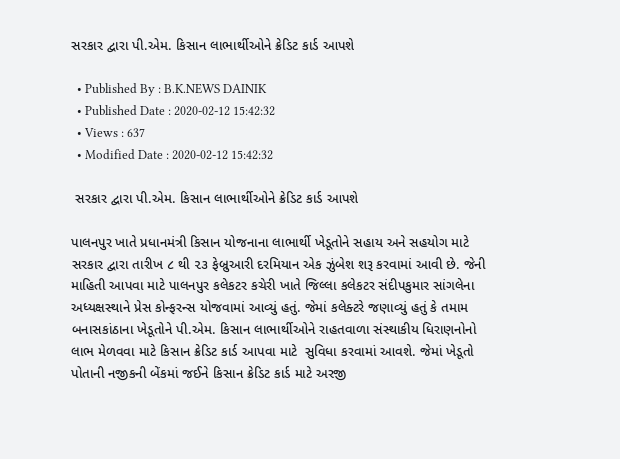સરકાર દ્વારા પી.એમ. કિસાન લાભાર્થીઓને ક્રેડિટ કાર્ડ આપશે

  • Published By : B.K.NEWS DAINIK
  • Published Date : 2020-02-12 15:42:32
  • Views : 637
  • Modified Date : 2020-02-12 15:42:32

 સરકાર દ્વારા પી.એમ. કિસાન લાભાર્થીઓને ક્રેડિટ કાર્ડ આપશે

પાલનપુર ખાતે પ્રધાનમંત્રી કિસાન યોજનાના લાભાર્થી ખેડૂતોને સહાય અને સહયોગ માટે સરકાર દ્વારા તારીખ ૮ થી ૨૩ ફેબ્રુઆરી દરમિયાન એક ઝુંબેશ શરૂ કરવામાં આવી છે. જેની માહિતી આપવા માટે પાલનપુર કલેકટર કચેરી ખાતે જિલ્લા કલેકટર સંદીપકુમાર સાંગલેના અધ્યક્ષસ્થાને પ્રેસ કોન્ફરન્સ યોજવામાં આવ્યું હતું. જેમાં કલેક્ટરે જણાવ્યું હતું કે તમામ બનાસકાંઠાના ખેડૂતોને પી.એમ. કિસાન લાભાર્થીઓને રાહતવાળા સંસ્થાકીય ધિરાણનોનો લાભ મેળવવા માટે કિસાન ક્રેડિટ કાર્ડ આપવા માટે  સુવિધા કરવામાં આવશે. જેમાં ખેડૂતો પોતાની નજીકની બેંકમાં જઈને કિસાન ક્રેડિટ કાર્ડ માટે અરજી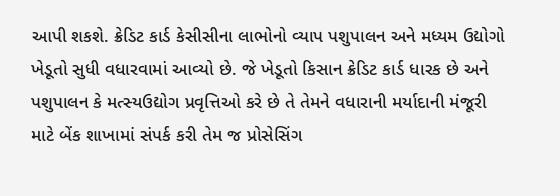આપી શકશે. ક્રેડિટ કાર્ડ કેસીસીના લાભોનો વ્યાપ પશુપાલન અને મધ્યમ ઉદ્યોગો ખેડૂતો સુધી વધારવામાં આવ્યો છે. જે ખેડૂતો કિસાન ક્રેડિટ કાર્ડ ધારક છે અને પશુપાલન કે મત્સ્યઉદ્યોગ પ્રવૃત્તિઓ કરે છે તે તેમને વધારાની મર્યાદાની મંજૂરી માટે બેંક શાખામાં સંપર્ક કરી તેમ જ પ્રોસેસિંગ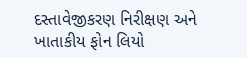દસ્તાવેજીકરણ નિરીક્ષણ અને ખાતાકીય ફોન લિયો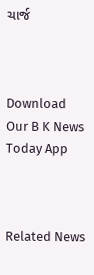ચાર્જ



Download Our B K News Today App



Related News